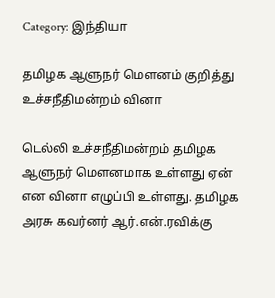Category: இந்தியா

தமிழக ஆளுநர் மௌனம் குறித்து உச்சநீதிமன்றம் வினா

டெல்லி உச்சநீதிமன்றம் தமிழக ஆளுநர் மௌனமாக உள்ளது ஏன் என வினா எழுப்பி உள்ளது. தமிழக அரசு கவர்னர் ஆர்.என்.ரவிக்கு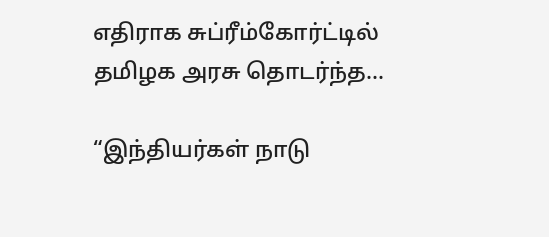எதிராக சுப்ரீம்கோர்ட்டில் தமிழக அரசு தொடர்ந்த…

“இந்தியர்கள் நாடு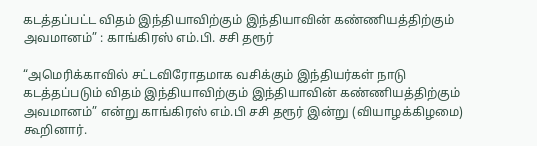கடத்தப்பட்ட விதம் இந்தியாவிற்கும் இந்தியாவின் கண்ணியத்திற்கும் அவமானம்” : காங்கிரஸ் எம்.பி. சசி தரூர்

“அமெரிக்காவில் சட்டவிரோதமாக வசிக்கும் இந்தியர்கள் நாடு கடத்தப்படும் விதம் இந்தியாவிற்கும் இந்தியாவின் கண்ணியத்திற்கும் அவமானம்” என்று காங்கிரஸ் எம்.பி சசி தரூர் இன்று (வியாழக்கிழமை) கூறினார்.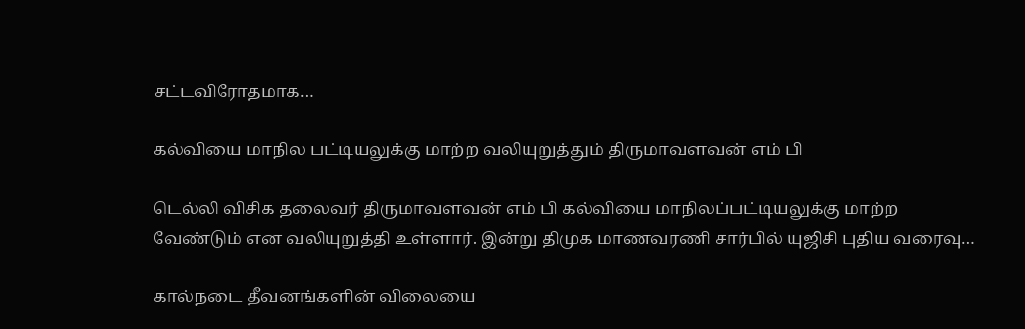சட்டவிரோதமாக…

கல்வியை மாநில பட்டியலுக்கு மாற்ற வலியுறுத்தும் திருமாவளவன் எம் பி

டெல்லி விசிக தலைவர் திருமாவளவன் எம் பி கல்வியை மாநிலப்பட்டியலுக்கு மாற்ற வேண்டும் என வலியுறுத்தி உள்ளார். இன்று திமுக மாணவரணி சார்பில் யுஜிசி புதிய வரைவு…

கால்நடை தீவனங்களின் விலையை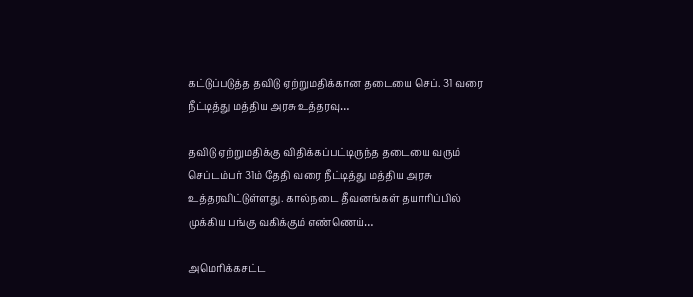கட்டுப்படுத்த தவிடு ஏற்றுமதிக்கான தடையை செப். 31 வரை நீட்டித்து மத்திய அரசு உத்தரவு…

தவிடு ஏற்றுமதிக்கு விதிக்கப்பட்டிருந்த தடையை வரும் செப்டம்பர் 31ம் தேதி வரை நீட்டித்து மத்திய அரசு உத்தரவிட்டுள்ளது. கால்நடை தீவனங்கள் தயாரிப்பில் முக்கிய பங்கு வகிக்கும் எண்ணெய்…

அமெரிக்கசட்ட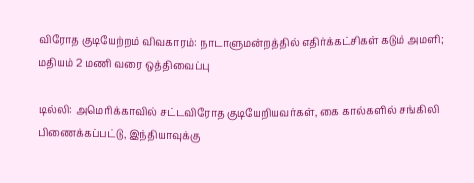விரோத குடியேற்றம் விவகாரம்: நாடாளுமன்றத்தில் எதிர்க்கட்சிகள் கடும் அமளி; மதியம் 2 மணி வரை ஒத்திவைப்பு

டில்லி: அமெரிக்காவில் சட்டவிரோத குடியேறியவர்கள், கை கால்களில் சங்கிலி பிணைக்கப்பட்டு, இந்தியாவுக்கு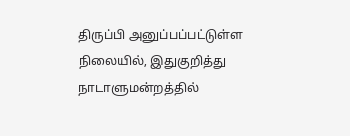திருப்பி அனுப்பப்பட்டுள்ள நிலையில், இதுகுறித்து நாடாளுமன்றத்தில்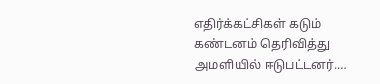எதிர்க்கட்சிகள் கடும் கண்டனம் தெரிவித்து அமளியில் ஈடுபட்டனர்.…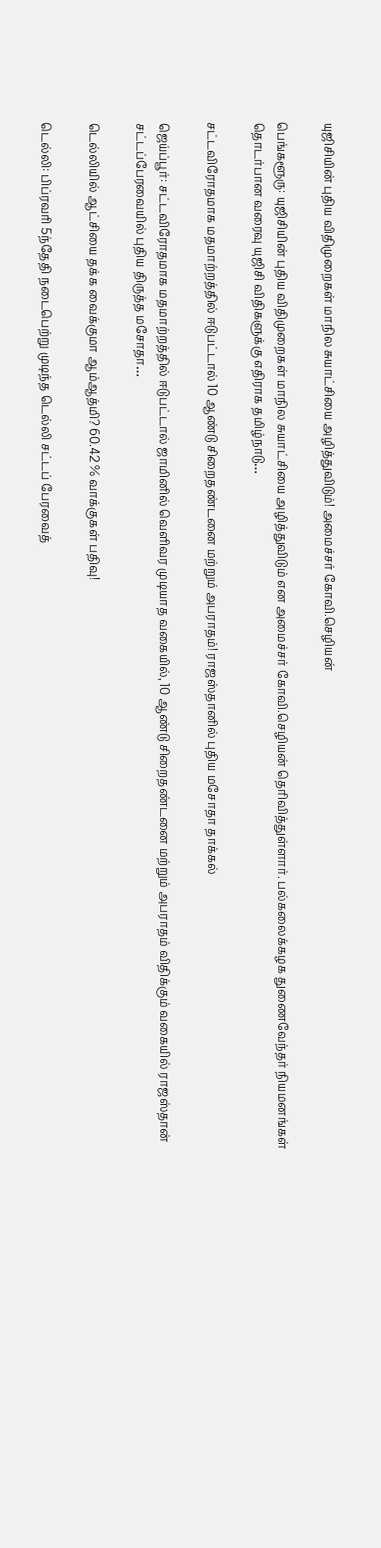யுஜிசியின் புதிய விதிமுறைகள் மாநில சுயாட்சியை அழித்துவிடும்! அமைச்சர் கோவி.செழியன்

பெங்களூரு: யுஜிசியின் புதிய விதிமுறைகள் மாநில சுயாட்சியை அழித்துவிடும் என அமைச்சர் கோவி.செழியன் தெரிவித்துள்ளார். பல்கலைக்கழக துணைவேந்தர் நியமனங்கள் தொடர்பான வரைவு யுஜிசி விதிகளுக்கு எதிராக தமிழ்நாடு…

சட்டவிரோதமாக மதமாற்றத்தில் ஈடுபட்டால் 10 ஆண்டு சிறைதண்டனை மற்றும் அபராதம்! ராஜஸ்தானில் புதிய மசோதா தாக்கல்

ஜெய்ப்பூர்: சட்டவிரோதமாக மதமாற்றத்தில் ஈடுபட்டால் ஜாமினில் வெளிவர முடியாத வகையில், 10 ஆண்டு சிறைதண்டனை மற்றும் அபராதம் விதிக்கும் வகையில் ராஜஸ்தான் சட்டப்பேரவையில் புதிய திருத்த மசோதா…

டெல்லியில் ஆட்சியை தக்க வைக்குமா ஆம்ஆத்மி? 60.42 % வாக்குகள் பதிவு!

டெல்லி: பிப்ரவரி 5ந்தேதி நடைபெற்று முடிந்த டெல்லி சட்டப் பேரவைத்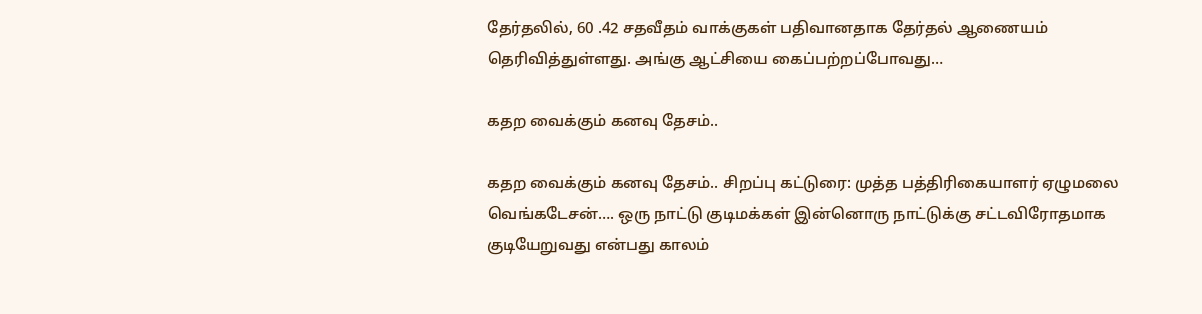தேர்தலில், 60 .42 சதவீதம் வாக்குகள் பதிவானதாக தேர்தல் ஆணையம் தெரிவித்துள்ளது. அங்கு ஆட்சியை கைப்பற்றப்போவது…

கதற வைக்கும் கனவு தேசம்..

கதற வைக்கும் கனவு தேசம்.. சிறப்பு கட்டுரை: முத்த பத்திரிகையாளர் ஏழுமலை வெங்கடேசன்…. ஒரு நாட்டு குடிமக்கள் இன்னொரு நாட்டுக்கு சட்டவிரோதமாக குடியேறுவது என்பது காலம்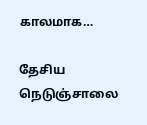காலமாக…

தேசிய நெடுஞ்சாலை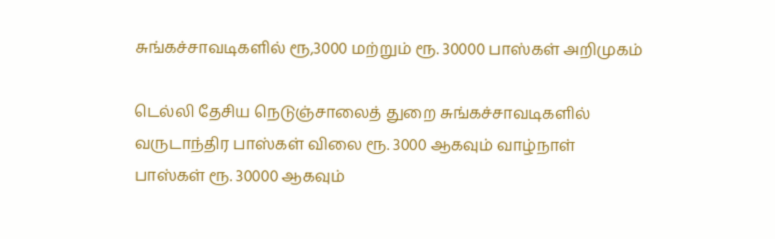சுங்கச்சாவடிகளில் ரூ,3000 மற்றும் ரூ. 30000 பாஸ்கள் அறிமுகம்

டெல்லி தேசிய நெடுஞ்சாலைத் துறை சுங்கச்சாவடிகளில் வருடாந்திர பாஸ்கள் விலை ரூ. 3000 ஆகவும் வாழ்நாள் பாஸ்கள் ரூ. 30000 ஆகவும்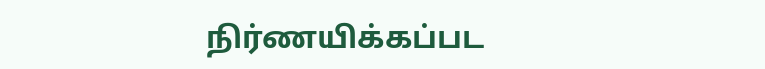நிர்ணயிக்கப்பட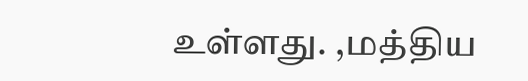உள்ளது. ,மத்திய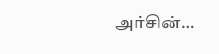அர்சின்…